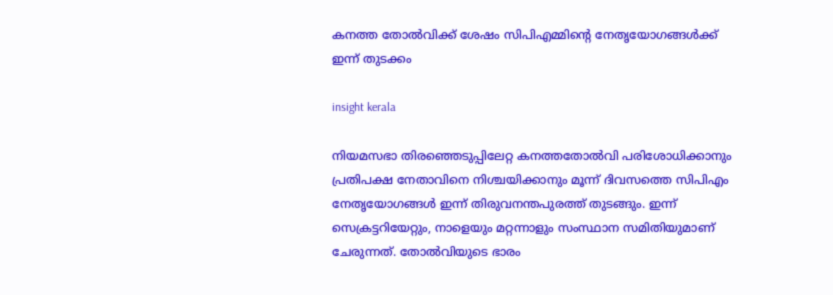കനത്ത തോൽവിക്ക് ശേഷം സിപിഎമ്മിന്റെ നേതൃയോഗങ്ങൾക്ക് ഇന്ന് തുടക്കം

insight kerala

നിയമസഭാ തിരഞ്ഞെടുപ്പിലേറ്റ കനത്തതോല്‍വി പരിശോധിക്കാനും പ്രതിപക്ഷ നേതാവിനെ നിശ്ചയിക്കാനും മൂന്ന് ദിവസത്തെ സിപിഎം നേതൃയോഗങ്ങള്‍ ഇന്ന് തിരുവനന്തപുരത്ത് തുടങ്ങും. ഇന്ന് സെക്രട്ടറിയേറ്റും, നാളെയും മറ്റന്നാളും സംസ്ഥാന സമിതിയുമാണ് ചേരുന്നത്. തോല്‍വിയുടെ ഭാരം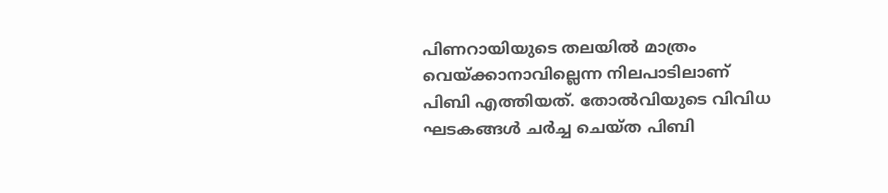പിണറായിയുടെ തലയില്‍ മാത്രം വെയ്ക്കാനാവില്ലെന്ന നിലപാടിലാണ് പിബി എത്തിയത്. തോല്‍വിയുടെ വിവിധ ഘടകങ്ങള്‍ ചര്‍ച്ച ചെയ്ത പിബി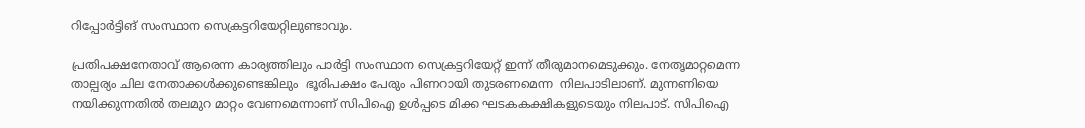റിപ്പോര്‍ട്ടിങ് സംസ്ഥാന സെക്രട്ടറിയേറ്റിലുണ്ടാവും.

പ്രതിപക്ഷനേതാവ് ആരെന്ന കാര്യത്തിലും പാര്‍ട്ടി സംസ്ഥാന സെക്രട്ടറിയേറ്റ് ഇന്ന് തീരുമാനമെടുക്കും. നേതൃമാറ്റമെന്ന താല്പര്യം ചില നേതാക്കള്‍ക്കുണ്ടെങ്കിലും  ഭൂരിപക്ഷം പേരും പിണറായി തുടരണമെന്ന  നിലപാടിലാണ്. മുന്നണിയെ നയിക്കുന്നതില്‍ തലമുറ മാറ്റം വേണമെന്നാണ് സിപിഐ ഉള്‍പ്പടെ മിക്ക ഘടകകക്ഷികളുടെയും നിലപാട്. സിപിഐ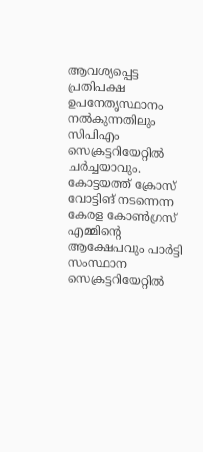ആവശ്യപ്പെട്ട പ്രതിപക്ഷ ഉപനേതൃസ്ഥാനം നല്‍കുന്നതിലും സിപിഎം സെക്രട്ടറിയേറ്റില്‍ ചര്‍ച്ചയാവും. കോട്ടയത്ത് ക്രോസ് വോട്ടിങ് നടന്നെന്ന   കേരള കോണ്‍ഗ്രസ് എമ്മിന്‍റെ ആക്ഷേപവും പാര്‍ട്ടി സംസ്ഥാന സെക്രട്ടറിയേറ്റില്‍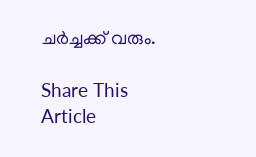ചര്‍ച്ചക്ക് വരും.

Share This Article